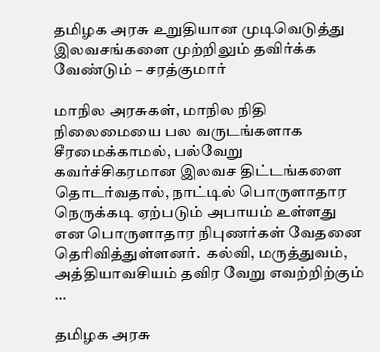தமிழக அரசு உறுதியான முடிவெடுத்து இலவசங்களை முற்றிலும் தவிர்க்க வேண்டும் – சரத்குமார்

மாநில அரசுகள், மாநில நிதி நிலைமையை பல வருடங்களாக  சீரமைக்காமல், பல்வேறு  கவர்ச்சிகரமான இலவச திட்டங்களை தொடர்வதால், நாட்டில் பொருளாதார நெருக்கடி ஏற்படும் அபாயம் உள்ளது என பொருளாதார நிபுணர்கள் வேதனை தெரிவித்துள்ளனர்.  கல்வி, மருத்துவம், அத்தியாவசியம் தவிர வேறு எவற்றிற்கும் …

தமிழக அரசு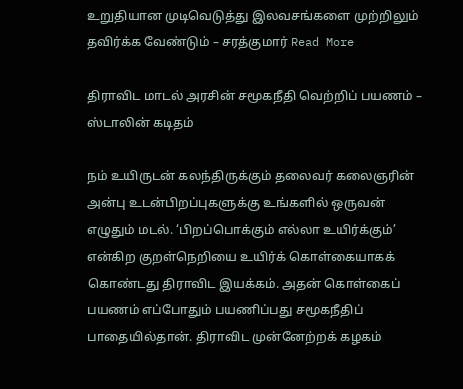உறுதியான முடிவெடுத்து இலவசங்களை முற்றிலும் தவிர்க்க வேண்டும் – சரத்குமார் Read More

திராவிட மாடல் அரசின் சமூகநீதி வெற்றிப் பயணம் – ஸ்டாலின் கடிதம்

நம் உயிருடன் கலந்திருக்கும் தலைவர் கலைஞரின் அன்பு உடன்பிறப்புகளுக்கு உங்களில் ஒருவன் எழுதும் மடல். ‘பிறப்பொக்கும் எல்லா உயிர்க்கும்’ என்கிற குறள்நெறியை உயிர்க் கொள்கையாகக் கொண்டது திராவிட இயக்கம். அதன் கொள்கைப் பயணம் எப்போதும் பயணிப்பது சமூகநீதிப் பாதையில்தான். திராவிட முன்னேற்றக் கழகம்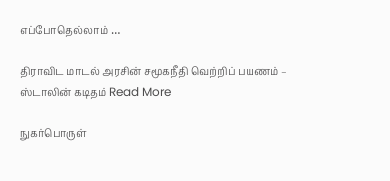எப்போதெல்லாம் …

திராவிட மாடல் அரசின் சமூகநீதி வெற்றிப் பயணம் – ஸ்டாலின் கடிதம் Read More

நுகர்பொருள்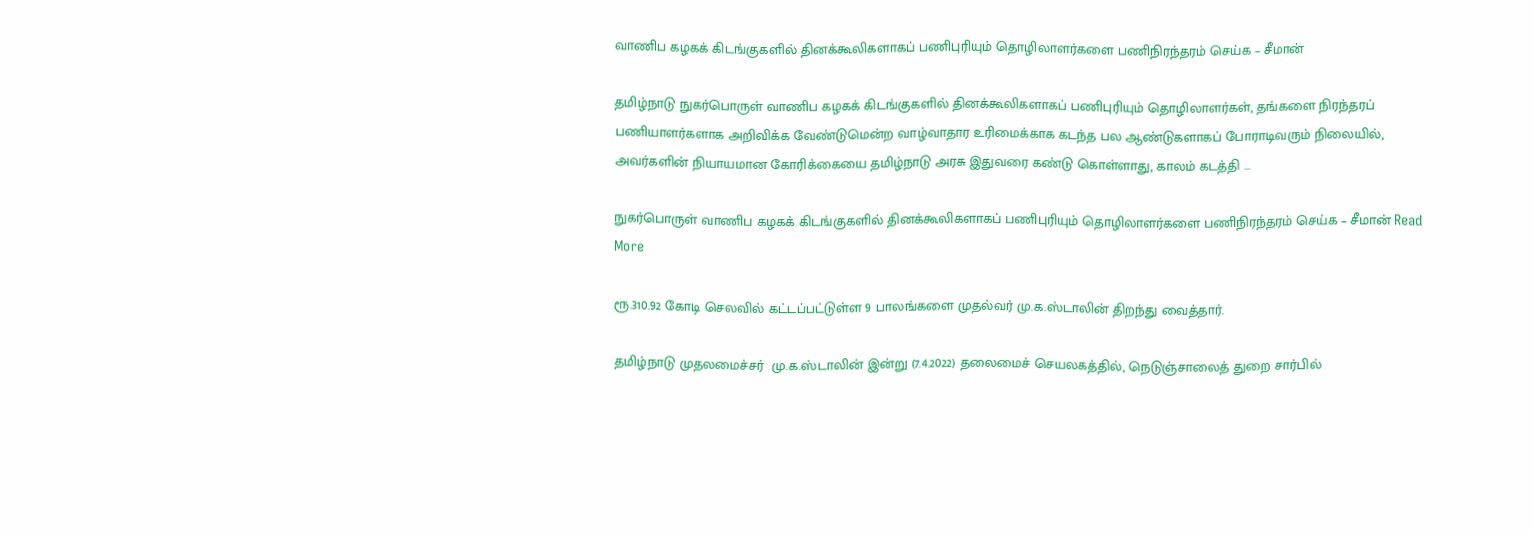வாணிப கழகக் கிடங்குகளில் தினக்கூலிகளாகப் பணிபுரியும் தொழிலாளர்களை பணிநிரந்தரம் செய்க – சீமான்

தமிழ்நாடு நுகர்பொருள் வாணிப கழகக் கிடங்குகளில் தினக்கூலிகளாகப் பணிபுரியும் தொழிலாளர்கள், தங்களை நிரந்தரப் பணியாளர்களாக அறிவிக்க வேண்டுமென்ற வாழ்வாதார உரிமைக்காக கடந்த பல ஆண்டுகளாகப் போராடிவரும் நிலையில், அவர்களின் நியாயமான கோரிக்கையை தமிழ்நாடு அரசு இதுவரை கண்டு கொள்ளாது, காலம் கடத்தி …

நுகர்பொருள் வாணிப கழகக் கிடங்குகளில் தினக்கூலிகளாகப் பணிபுரியும் தொழிலாளர்களை பணிநிரந்தரம் செய்க – சீமான் Read More

ரூ.310.92 கோடி செலவில் கட்டப்பட்டுள்ள 9 பாலங்களை முதல்வர் மு.க.ஸ்டாலின் திறந்து வைத்தார்.

தமிழ்நாடு முதலமைச்சர்  மு.க.ஸ்டாலின் இன்று (7.4.2022) தலைமைச் செயலகத்தில், நெடுஞ்சாலைத் துறை சார்பில்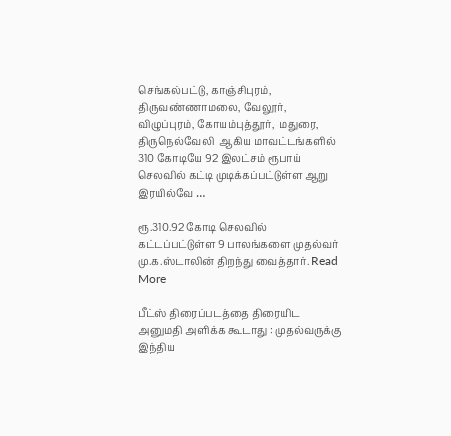செங்கல்பட்டு, காஞ்சிபுரம், திருவண்ணாமலை, வேலூர், விழுப்புரம், கோயம்புத்தூர்,  மதுரை,   திருநெல்வேலி  ஆகிய மாவட்டங்களில் 310 கோடியே 92 இலட்சம் ரூபாய் செலவில் கட்டி முடிக்கப்பட்டுள்ள ஆறு இரயில்வே …

ரூ.310.92 கோடி செலவில் கட்டப்பட்டுள்ள 9 பாலங்களை முதல்வர் மு.க.ஸ்டாலின் திறந்து வைத்தார். Read More

பீட்ஸ் திரைப்படத்தை திரையிட அனுமதி அளிக்க கூடாது : முதல்வருக்கு இந்திய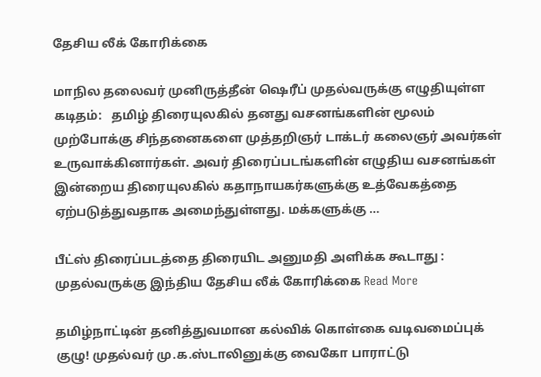தேசிய லீக் கோரிக்கை

மாநில தலைவர் முனிருத்தீன் ஷெரீப் முதல்வருக்கு எழுதியுள்ள கடிதம்:   தமிழ் திரையுலகில் தனது வசனங்களின் மூலம் முற்போக்கு சிந்தனைகளை முத்தறிஞர் டாக்டர் கலைஞர் அவர்கள் உருவாக்கினார்கள். அவர் திரைப்படங்களின் எழுதிய வசனங்கள் இன்றைய திரையுலகில் கதாநாயகர்களுக்கு உத்வேகத்தை ஏற்படுத்துவதாக அமைந்துள்ளது. மக்களுக்கு …

பீட்ஸ் திரைப்படத்தை திரையிட அனுமதி அளிக்க கூடாது : முதல்வருக்கு இந்திய தேசிய லீக் கோரிக்கை Read More

தமிழ்நாட்டின் தனித்துவமான கல்விக் கொள்கை வடிவமைப்புக் குழு! முதல்வர் மு.க.ஸ்டாலினுக்கு வைகோ பாராட்டு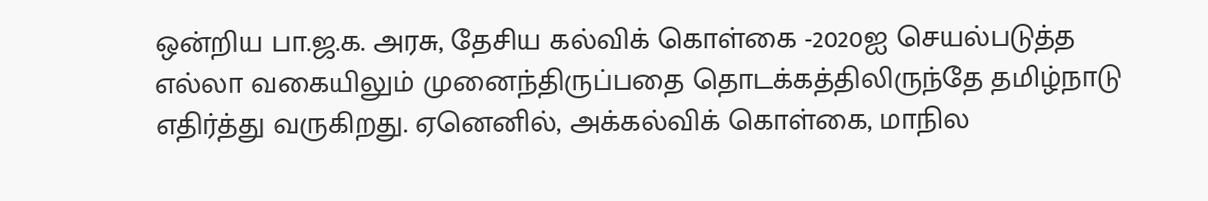ஒன்றிய பா.ஜ.க. அரசு, தேசிய கல்விக் கொள்கை -2020ஐ செயல்படுத்த எல்லா வகையிலும் முனைந்திருப்பதை தொடக்கத்திலிருந்தே தமிழ்நாடு எதிர்த்து வருகிறது. ஏனெனில், அக்கல்விக் கொள்கை, மாநில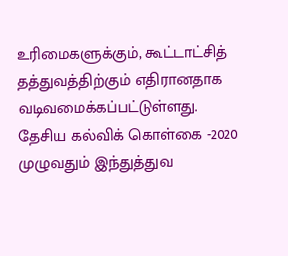உரிமைகளுக்கும், கூட்டாட்சித் தத்துவத்திற்கும் எதிரானதாக வடிவமைக்கப்பட்டுள்ளது. தேசிய கல்விக் கொள்கை -2020 முழுவதும் இந்துத்துவ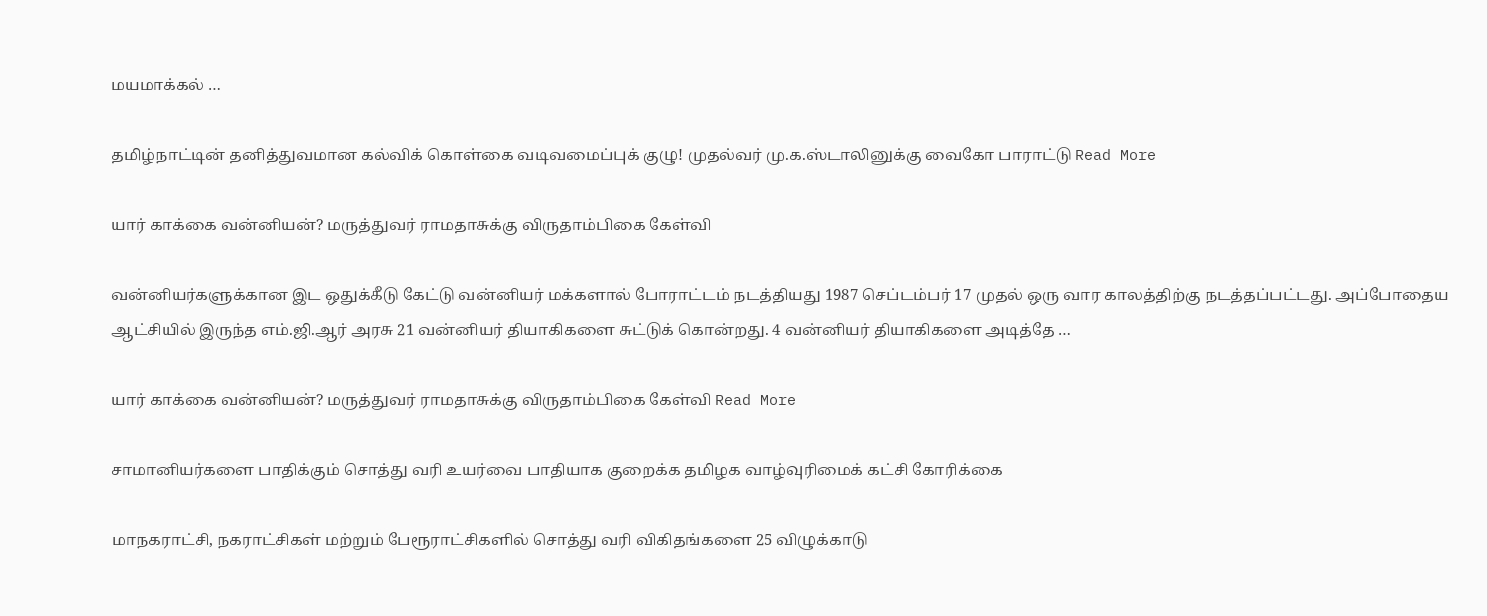மயமாக்கல் …

தமிழ்நாட்டின் தனித்துவமான கல்விக் கொள்கை வடிவமைப்புக் குழு! முதல்வர் மு.க.ஸ்டாலினுக்கு வைகோ பாராட்டு Read More

யார் காக்கை வன்னியன்? மருத்துவர் ராமதாசுக்கு விருதாம்பிகை கேள்வி

வன்னியர்களுக்கான இட ஒதுக்கீடு கேட்டு வன்னியர் மக்களால் போராட்டம் நடத்தியது 1987 செப்டம்பர் 17 முதல் ஒரு வார காலத்திற்கு நடத்தப்பட்டது. அப்போதைய ஆட்சியில் இருந்த எம்.ஜி.ஆர் அரசு 21 வன்னியர் தியாகிகளை சுட்டுக் கொன்றது. 4 வன்னியர் தியாகிகளை அடித்தே …

யார் காக்கை வன்னியன்? மருத்துவர் ராமதாசுக்கு விருதாம்பிகை கேள்வி Read More

சாமானியர்களை பாதிக்கும் சொத்து வரி உயர்வை பாதியாக குறைக்க தமிழக வாழ்வுரிமைக் கட்சி கோரிக்கை

மாநகராட்சி, நகராட்சிகள் மற்றும் பேரூராட்சிகளில் சொத்து வரி விகிதங்களை 25 விழுக்காடு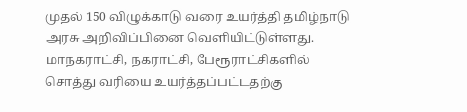முதல் 150 விழுக்காடு வரை உயர்த்தி தமிழ்நாடு அரசு அறிவிப்பினை வெளியிட்டுள்ளது.  மாநகராட்சி, நகராட்சி, பேரூராட்சிகளில் சொத்து வரியை உயர்த்தப்பட்டதற்கு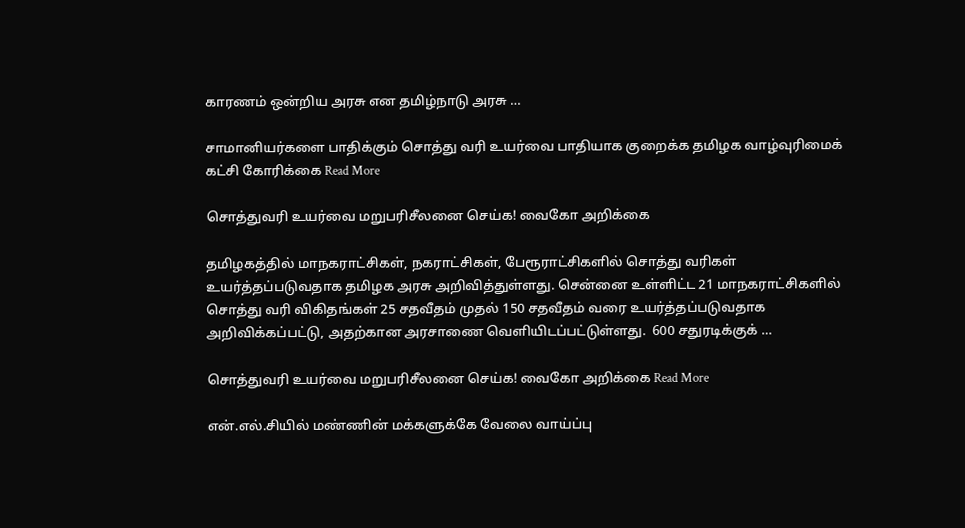காரணம் ஒன்றிய அரசு என தமிழ்நாடு அரசு …

சாமானியர்களை பாதிக்கும் சொத்து வரி உயர்வை பாதியாக குறைக்க தமிழக வாழ்வுரிமைக் கட்சி கோரிக்கை Read More

சொத்துவரி உயர்வை மறுபரிசீலனை செய்க! வைகோ அறிக்கை

தமிழகத்தில் மாநகராட்சிகள், நகராட்சிகள், பேரூராட்சிகளில் சொத்து வரிகள் உயர்த்தப்படுவதாக தமிழக அரசு அறிவித்துள்ளது. சென்னை உள்ளிட்ட 21 மாநகராட்சிகளில் சொத்து வரி விகிதங்கள் 25 சதவீதம் முதல் 150 சதவீதம் வரை உயர்த்தப்படுவதாக அறிவிக்கப்பட்டு, அதற்கான அரசாணை வெளியிடப்பட்டுள்ளது.  600 சதுரடிக்குக் …

சொத்துவரி உயர்வை மறுபரிசீலனை செய்க! வைகோ அறிக்கை Read More

என்.எல்.சியில் மண்ணின் மக்களுக்கே வேலை வாய்ப்பு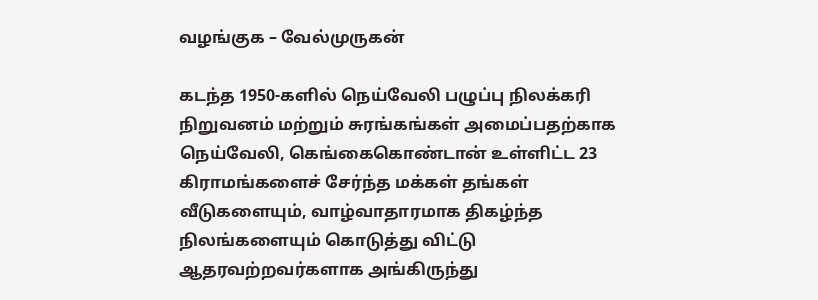வழங்குக – வேல்முருகன்

கடந்த 1950-களில் நெய்வேலி பழுப்பு நிலக்கரி நிறுவனம் மற்றும் சுரங்கங்கள் அமைப்பதற்காக நெய்வேலி, கெங்கைகொண்டான் உள்ளிட்ட 23 கிராமங்களைச் சேர்ந்த மக்கள் தங்கள் வீடுகளையும், வாழ்வாதாரமாக திகழ்ந்த நிலங்களையும் கொடுத்து விட்டு ஆதரவற்றவர்களாக அங்கிருந்து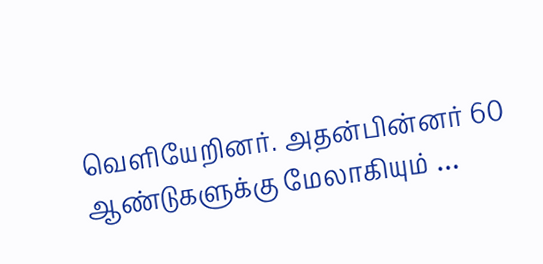வெளியேறினர். அதன்பின்னர் 60 ஆண்டுகளுக்கு மேலாகியும் …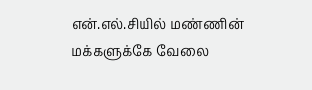என்.எல்.சியில் மண்ணின் மக்களுக்கே வேலை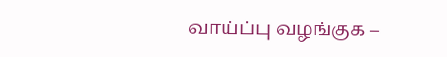வாய்ப்பு வழங்குக –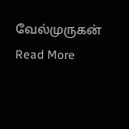வேல்முருகன் Read More